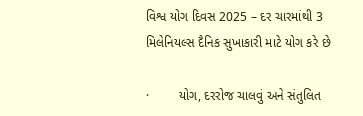વિશ્વ યોગ દિવસ 2025 – દર ચારમાંથી 3 મિલેનિયલ્સ દૈનિક સુખાકારી માટે યોગ કરે છે

·        યોગ, દરરોજ ચાલવું અને સંતુલિત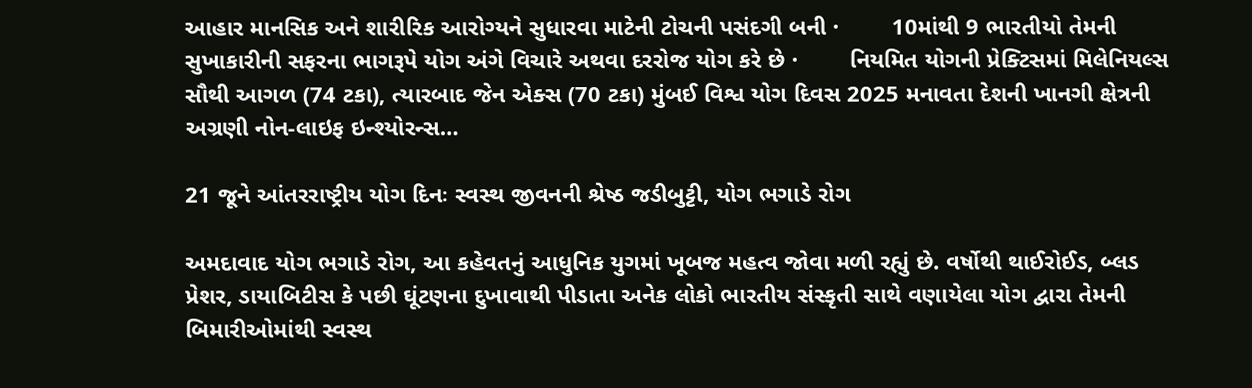આહાર માનસિક અને શારીરિક આરોગ્યને સુધારવા માટેની ટોચની પસંદગી બની ·        10માંથી 9 ભારતીયો તેમની સુખાકારીની સફરના ભાગરૂપે યોગ અંગે વિચારે અથવા દરરોજ યોગ કરે છે ·        નિયમિત યોગની પ્રેક્ટિસમાં મિલેનિયલ્સ સૌથી આગળ (74 ટકા), ત્યારબાદ જેન એક્સ (70 ટકા) મુંબઈ વિશ્વ યોગ દિવસ 2025 મનાવતા દેશની ખાનગી ક્ષેત્રની અગ્રણી નોન-લાઇફ ઇન્શ્યોરન્સ…

21 જૂને આંતરરાષ્ટ્રીય યોગ દિનઃ સ્વસ્થ જીવનની શ્રેષ્ઠ જડીબુટ્ટી, યોગ ભગાડે રોગ

અમદાવાદ યોગ ભગાડે રોગ, આ કહેવતનું આધુનિક યુગમાં ખૂબજ મહત્વ જોવા મળી રહ્યું છે. વર્ષોથી થાઈરોઈડ, બ્લડ પ્રેશર, ડાયાબિટીસ કે પછી ઘૂંટણના દુખાવાથી પીડાતા અનેક લોકો ભારતીય સંસ્કૃતી સાથે વણાયેલા યોગ દ્વારા તેમની બિમારીઓમાંથી સ્વસ્થ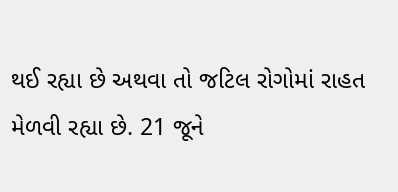થઈ રહ્યા છે અથવા તો જટિલ રોગોમાં રાહત મેળવી રહ્યા છે. 21 જૂને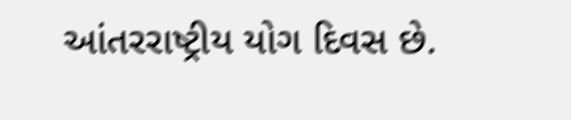આંતરરાષ્ટ્રીય યોગ દિવસ છે.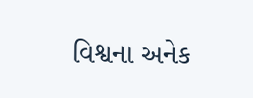વિશ્વના અનેક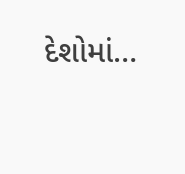દેશોમાં…